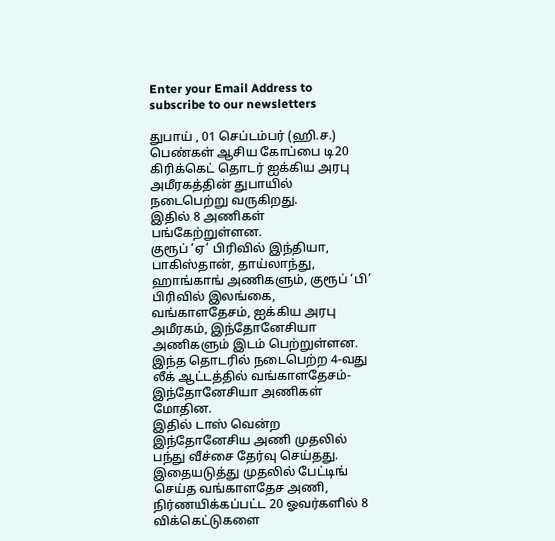Enter your Email Address to subscribe to our newsletters

துபாய் , 01 செப்டம்பர் (ஹி.ச.)
பெண்கள் ஆசிய கோப்பை டி20 கிரிக்கெட் தொடர் ஐக்கிய அரபு அமீரகத்தின் துபாயில் நடைபெற்று வருகிறது.
இதில் 8 அணிகள் பங்கேற்றுள்ளன.
குரூப் ‘ஏ’ பிரிவில் இந்தியா, பாகிஸ்தான், தாய்லாந்து, ஹாங்காங் அணிகளும், குரூப் ‘பி’ பிரிவில் இலங்கை, வங்காளதேசம், ஐக்கிய அரபு அமீரகம், இந்தோனேசியா அணிகளும் இடம் பெற்றுள்ளன.
இந்த தொடரில் நடைபெற்ற 4-வது லீக் ஆட்டத்தில் வங்காளதேசம்-இந்தோனேசியா அணிகள் மோதின.
இதில் டாஸ் வென்ற இந்தோனேசிய அணி முதலில் பந்து வீச்சை தேர்வு செய்தது.
இதையடுத்து முதலில் பேட்டிங் செய்த வங்காளதேச அணி, நிர்ணயிக்கப்பட்ட 20 ஓவர்களில் 8 விக்கெட்டுகளை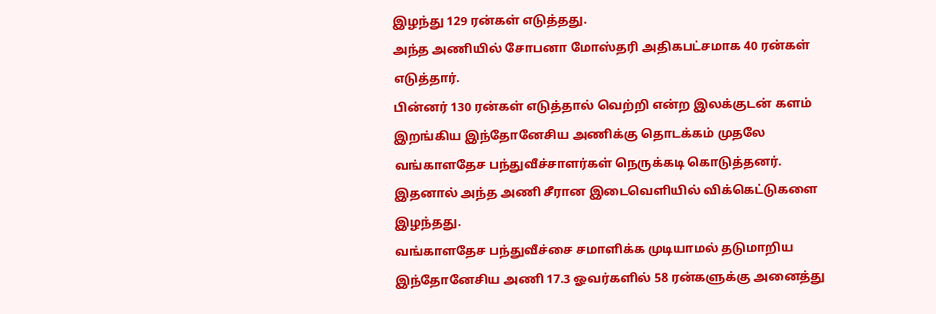இழந்து 129 ரன்கள் எடுத்தது.
அந்த அணியில் சோபனா மோஸ்தரி அதிகபட்சமாக 40 ரன்கள் எடுத்தார்.
பின்னர் 130 ரன்கள் எடுத்தால் வெற்றி என்ற இலக்குடன் களம் இறங்கிய இந்தோனேசிய அணிக்கு தொடக்கம் முதலே வங்காளதேச பந்துவீச்சாளர்கள் நெருக்கடி கொடுத்தனர்.
இதனால் அந்த அணி சீரான இடைவெளியில் விக்கெட்டுகளை இழந்தது.
வங்காளதேச பந்துவீச்சை சமாளிக்க முடியாமல் தடுமாறிய இந்தோனேசிய அணி 17.3 ஓவர்களில் 58 ரன்களுக்கு அனைத்து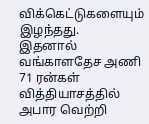விக்கெட்டுகளையும் இழந்தது.
இதனால் வங்காளதேச அணி 71 ரன்கள் வித்தியாசத்தில் அபார வெற்றி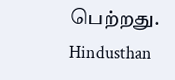பெற்றது.
Hindusthan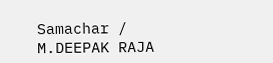Samachar / M.DEEPAK RAJA